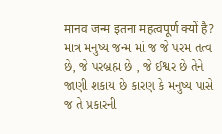मानव जन्म इतना महत्वपूर्ण क्यों है?
માત્ર મનુષ્ય જન્મ માં જ જે પરમ તત્વ છે, જે પરબ્રહ્મ છે , જે ઈશ્વર છે તેને જાણી શકાય છે કારણ કે મનુષ્ય પાસે જ તે પ્રકારની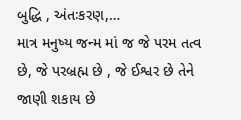બુદ્ધિ , અંતઃકરણ,…
માત્ર મનુષ્ય જન્મ માં જ જે પરમ તત્વ છે, જે પરબ્રહ્મ છે , જે ઈશ્વર છે તેને જાણી શકાય છે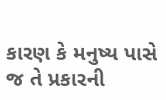કારણ કે મનુષ્ય પાસે જ તે પ્રકારની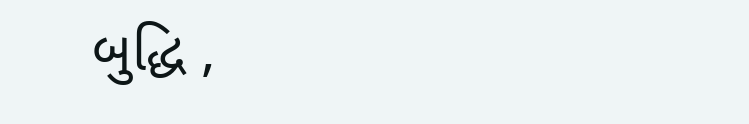બુદ્ધિ ,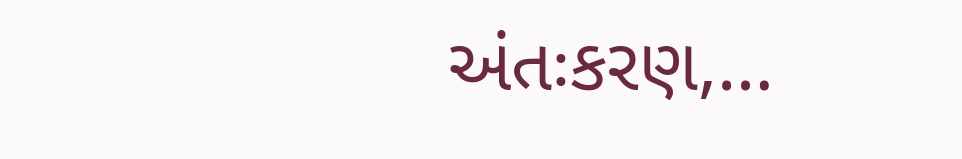અંતઃકરણ,…